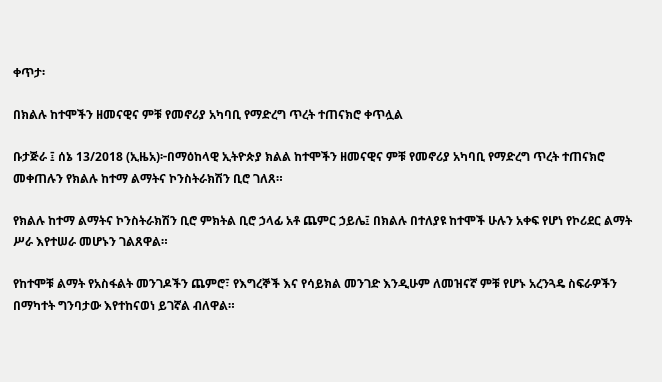ቀጥታ፡

በክልሉ ከተሞችን ዘመናዊና ምቹ የመኖሪያ አካባቢ የማድረግ ጥረት ተጠናክሮ ቀጥሏል

ቡታጅራ ፤ ሰኔ 13/2018 (ኢዜአ)፦በማዕከላዊ ኢትዮጵያ ክልል ከተሞችን ዘመናዊና ምቹ የመኖሪያ አካባቢ የማድረግ ጥረት ተጠናክሮ መቀጠሉን የክልሉ ከተማ ልማትና ኮንስትራክሽን ቢሮ ገለጸ።

የክልሉ ከተማ ልማትና ኮንስትራክሽን ቢሮ ምክትል ቢሮ ኃላፊ አቶ ጨምር ኃይሌ፤ በክልሉ በተለያዩ ከተሞች ሁሉን አቀፍ የሆነ የኮሪደር ልማት ሥራ እየተሠራ መሆኑን ገልጸዋል።

የከተሞቹ ልማት የአስፋልት መንገዶችን ጨምሮ፣ የእግረኞች እና የሳይክል መንገድ እንዲሁም ለመዝናኛ ምቹ የሆኑ አረንጓዴ ስፍራዎችን በማካተት ግንባታው እየተከናወነ ይገኛል ብለዋል።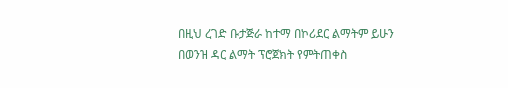በዚህ ረገድ ቡታጅራ ከተማ በኮሪደር ልማትም ይሁን በወንዝ ዳር ልማት ፕሮጀክት የምትጠቀስ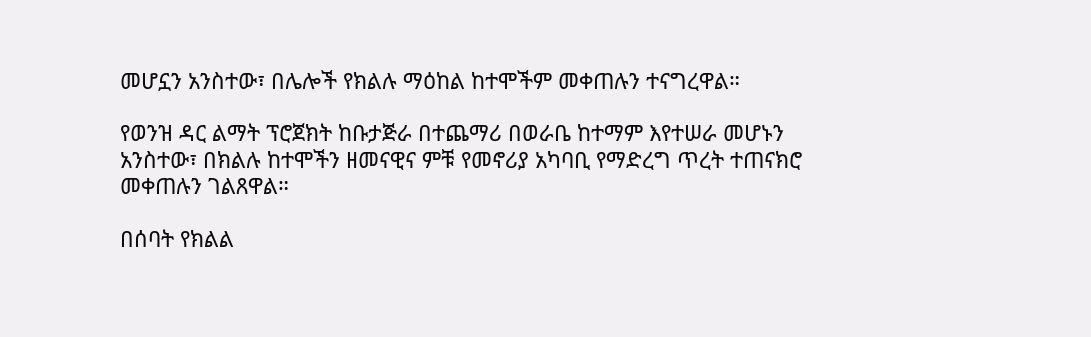መሆኗን አንስተው፣ በሌሎች የክልሉ ማዕከል ከተሞችም መቀጠሉን ተናግረዋል።

የወንዝ ዳር ልማት ፕሮጀክት ከቡታጅራ በተጨማሪ በወራቤ ከተማም እየተሠራ መሆኑን አንስተው፣ በክልሉ ከተሞችን ዘመናዊና ምቹ የመኖሪያ አካባቢ የማድረግ ጥረት ተጠናክሮ መቀጠሉን ገልጸዋል።

በሰባት የክልል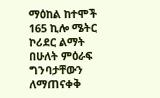ማዕከል ከተሞች 165 ኪሎ ሜትር ኮሪደር ልማት በሁለት ምዕራፍ ግንባታቸውን ለማጠናቀቅ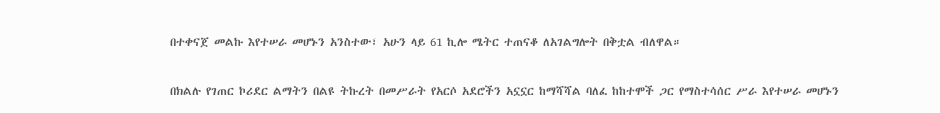በተቀናጀ መልኩ እየተሠራ መሆኑን አንስተው፣ አሁን ላይ 61 ኪሎ ሜትር ተጠናቆ ለአገልግሎት በቅቷል ብለዋል።

በክልሉ የገጠር ኮሪደር ልማትን በልዩ ትኩረት በመሥራት የአርሶ አደሮችን አኗኗር ከማሻሻል ባለፈ ከከተሞች ጋር የማስተሳሰር ሥራ እየተሠራ መሆኑን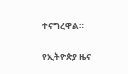ተናግረዋል።

የኢትዮጵያ ዜና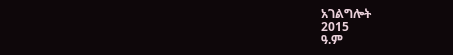አገልግሎት
2015
ዓ.ም